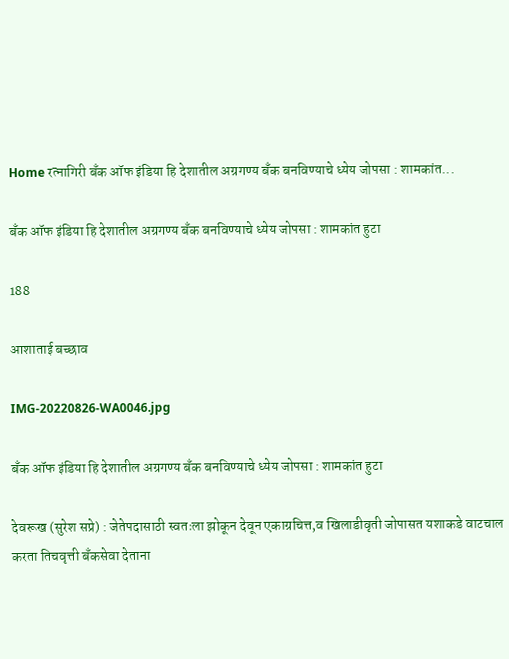Home रत्नागिरी बँक ऑफ इंडिया हि देशातील अग्रगण्य बँक बनविण्याचे ध्येय जोपसा : शामकांत...

बँक ऑफ इंडिया हि देशातील अग्रगण्य बँक बनविण्याचे ध्येय जोपसा : शामकांत हुटा

188

आशाताई बच्छाव

IMG-20220826-WA0046.jpg

बँक ऑफ इंडिया हि देशातील अग्रगण्य बँक बनविण्याचे ध्येय जोपसा : शामकांत हुटा

देवरूख (सुरेश सप्रे) : जेतेपदासाठी स्वतःला झोकून देवून एकाग्रचित्त,व खिलाडीवृती जोपासत यशाकडे वाटचाल करता तिचवृत्ती बँकसेवा देताना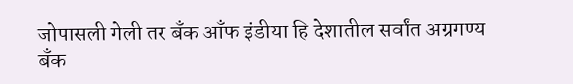जोपासली गेली तर बँक आँफ इंडीया हि देशातील सर्वांत अग्रगण्य बँक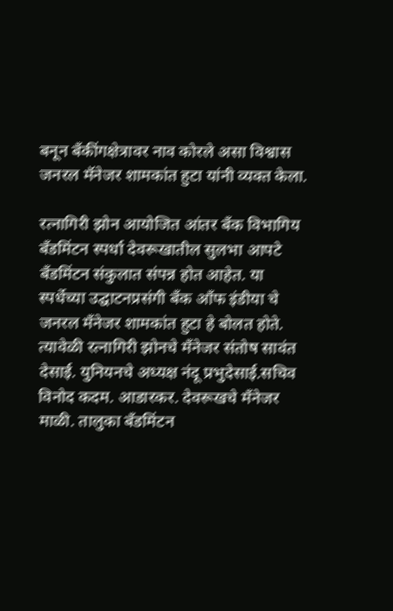बनून बँकींगक्षेत्रावर नाव कोरले असा विश्वास जनरल मॅनेजर शामकांत हुटा यांनी व्यक्त केला.

रत्नागिरी झोन आयोजित आंतर बँक विभागिय बँडमिंटन स्पर्धा देवरूखातील सुलभा आपटे बँडमिंटन संकुलात संपन्न होत आहेत. या स्पर्धेच्या उद्घाटनप्रसंगी बँक आँफ इंडीया चे जनरल मँनेजर शामकांत हुटा हे बोलत होते. त्यावेळी रत्नागिरी झोनचे मँनेजर संतोष सावंत देसाई. युनियनचे अध्यक्ष नंदू प्रभुदेसाई.सचिव विनोद कदम. आडारकर. देवरूखचे मँनेजर माळी. तालुका बँडमिंटन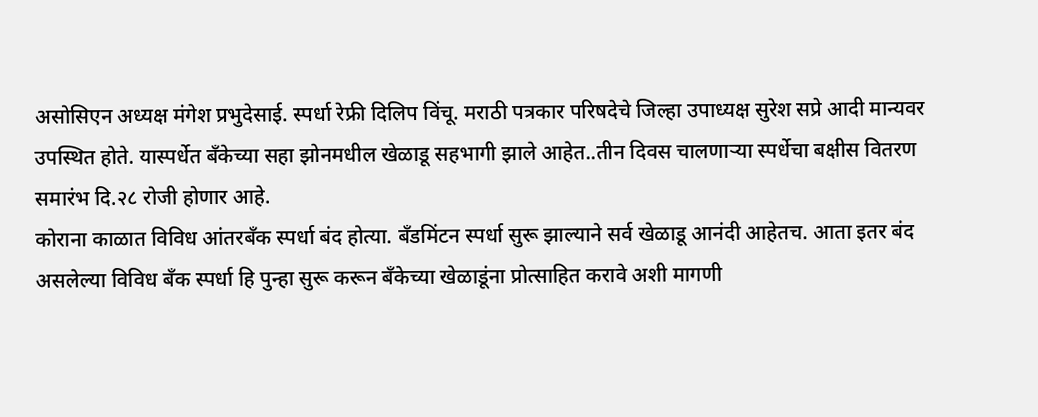असोसिएन अध्यक्ष मंगेश प्रभुदेसाई. स्पर्धा रेफ्री दिलिप विंचू. मराठी पत्रकार परिषदेचे जिल्हा उपाध्यक्ष सुरेश सप्रे आदी मान्यवर उपस्थित होते. यास्पर्धेत बँकेच्या सहा झोनमधील खेळाडू सहभागी झाले आहेत..तीन दिवस चालणार्‍या स्पर्धेचा बक्षीस वितरण समारंभ दि.२८ रोजी होणार आहे.
कोराना काळात विविध आंतरबँक स्पर्धा बंद होत्या. बँडमिंटन स्पर्धा सुरू झाल्याने सर्व खेळाडू आनंदी आहेतच. आता इतर बंद असलेल्या विविध बँक स्पर्धा हि पुन्हा सुरू करून बँकेच्या खेळाडूंना प्रोत्साहित करावे अशी मागणी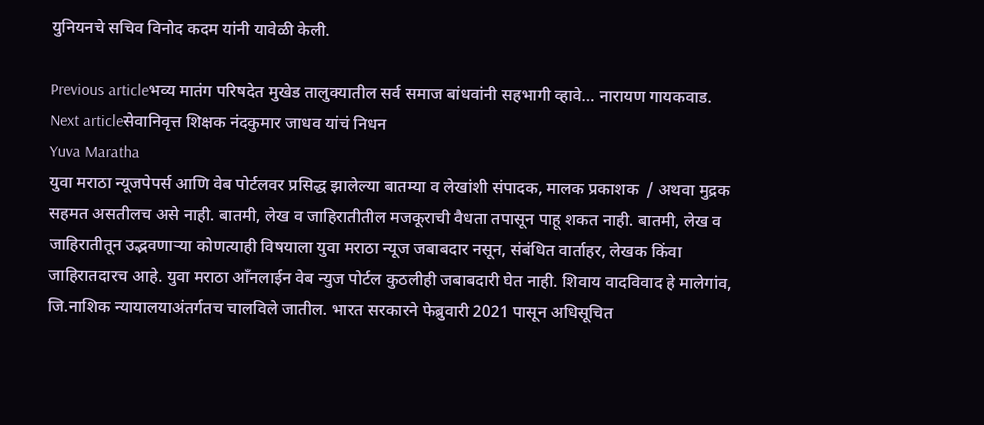युनियनचे सचिव विनोद कदम यांनी यावेळी केली.

Previous articleभव्य मातंग परिषदेत मुखेड तालुक्यातील सर्व समाज बांधवांनी सहभागी व्हावे… नारायण गायकवाड.
Next articleसेवानिवृत्त शिक्षक नंदकुमार जाधव यांचं निधन
Yuva Maratha
युवा मराठा न्यूजपेपर्स आणि वेब पोर्टलवर प्रसिद्ध झालेल्या बातम्या व लेखांशी संपादक, मालक प्रकाशक  / अथवा मुद्रक सहमत असतीलच असे नाही. बातमी, लेख व जाहिरातीतील मजकूराची वैधता तपासून पाहू शकत नाही. बातमी, लेख व जाहिरातीतून उद्भवणाऱ्या कोणत्याही विषयाला युवा मराठा न्यूज जबाबदार नसून, संबंधित वार्ताहर, लेखक किंवा जाहिरातदारच आहे. युवा मराठा आँनलाईन वेब न्युज पोर्टल कुठलीही जबाबदारी घेत नाही. शिवाय वादविवाद हे मालेगांव, जि.नाशिक न्यायालयाअंतर्गतच चालविले जातील. भारत सरकारने फेब्रुवारी 2021 पासून अधिसूचित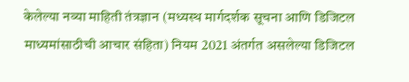केलेल्या नव्या माहिती तंत्रज्ञान (मध्यस्थ मार्गदर्शक सूचना आणि डिजिटल माध्यमांसाठीची आचार संहिता) नियम 2021 अंतर्गत असलेल्या डिजिटल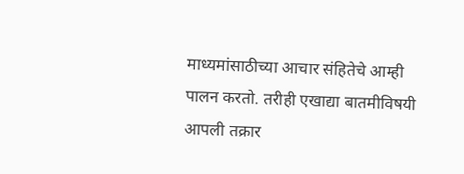माध्यमांसाठीच्या आचार संहितेचे आम्ही पालन करतो. तरीही एखाद्या बातमीविषयी आपली तक्रार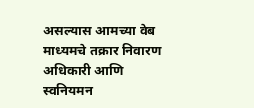असल्यास आमच्या वेब माध्यमचे तक्रार निवारण अधिकारी आणि स्वनियमन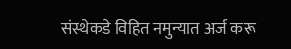संस्थेकडे विहित नमुन्यात अर्ज करू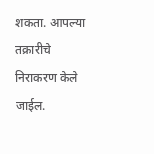शकता. आपल्या तक्रारीचे निराकरण केले जाईल.